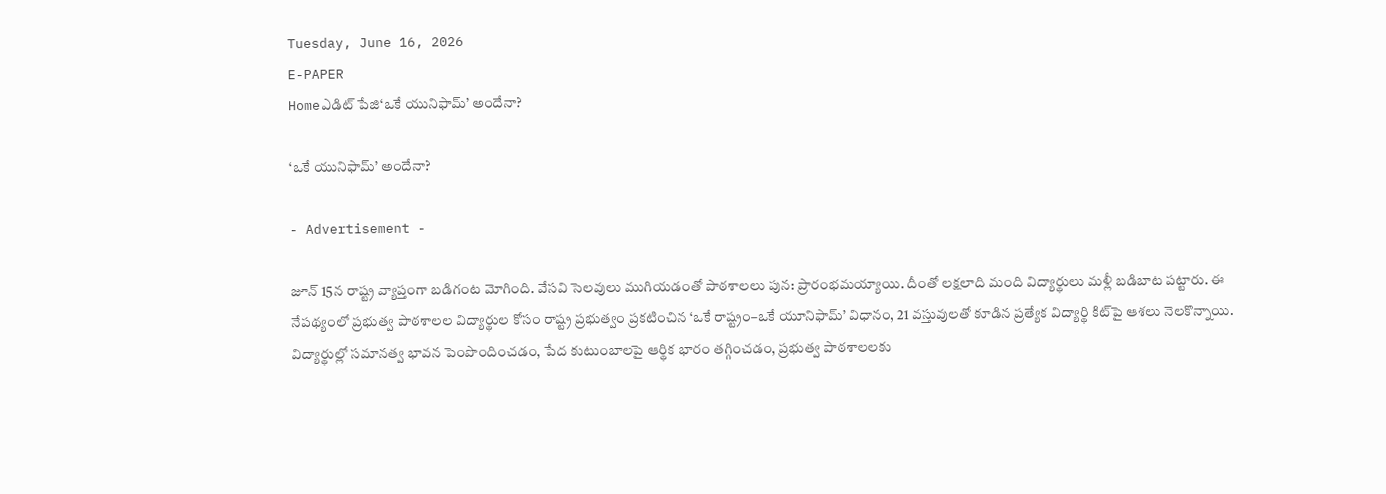Tuesday, June 16, 2026
E-PAPER
Homeఎడిట్ పేజి‘ఒకే యునిఫామ్‌’ అందేనా?

‘ఒకే యునిఫామ్‌’ అందేనా?

- Advertisement -

జూన్‌ 15న రాష్ట్ర వ్యాప్తంగా బడిగంట మోగింది. వేసవి సెలవులు ముగియడంతో పాఠశాలలు పున: ప్రారంభమయ్యాయి. దీంతో లక్షలాది మంది విద్యార్థులు మళ్లీ బడిబాట పట్టారు. ఈ నేపథ్యంలో ప్రభుత్వ పాఠశాలల విద్యార్థుల కోసం రాష్ట్ర ప్రభుత్వం ప్రకటించిన ‘ఒకే రాష్ట్రం–ఒకే యూనిఫామ్’ విధానం, 21 వస్తువులతో కూడిన ప్రత్యేక విద్యార్థి కిట్‌పై ఆశలు నెలకొన్నాయి. విద్యార్థుల్లో సమానత్వ భావన పెంపొందించడం, పేద కుటుంబాలపై ఆర్థిక భారం తగ్గించడం, ప్రభుత్వ పాఠశాలలకు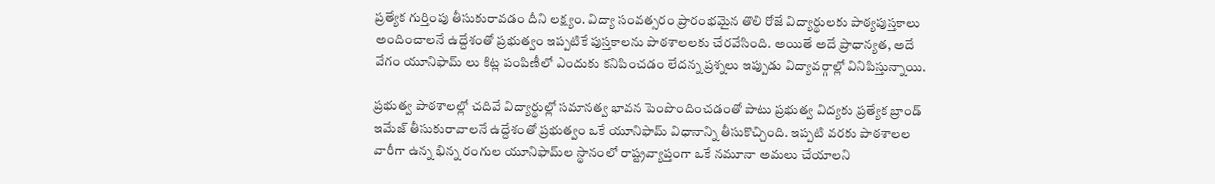ప్రత్యేక గుర్తింపు తీసుకురావడం దీని లక్ష్యం. విద్యా సంవత్సరం ప్రారంభమైన తొలి రోజే విద్యార్థులకు పాఠ్యపుస్తకాలు అందించాలనే ఉద్దేశంతో ప్రభుత్వం ఇప్పటికే పుస్తకాలను పాఠశాలలకు చేరవేసింది. అయితే అదే ప్రాధాన్యత, అదే వేగం యూనిఫామ్ లు కిట్ల పంపిణీలో ఎందుకు కనిపించడం లేదన్న ప్రశ్నలు ఇప్పుడు విద్యావర్గాల్లో వినిపిస్తున్నాయి.

ప్రభుత్వ పాఠశాలల్లో చదివే విద్యార్థుల్లో సమానత్వ భావన పెంపొందించడంతో పాటు ప్రభుత్వ విద్యకు ప్రత్యేక బ్రాండ్ ఇమేజ్ తీసుకురావాలనే ఉద్దేశంతో ప్రభుత్వం ఒకే యూనిఫామ్ విధానాన్ని తీసుకొచ్చింది. ఇప్పటి వరకు పాఠశాలల వారీగా ఉన్న భిన్న రంగుల యూనిఫామ్‌‌ల స్థానంలో రాష్ట్రవ్యాప్తంగా ఒకే నమూనా అమలు చేయాలని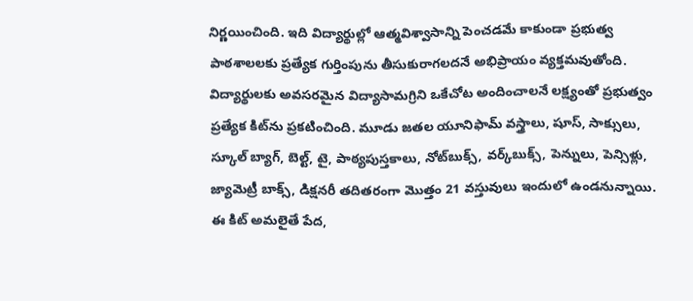నిర్ణయించింది. ఇది విద్యార్థుల్లో ఆత్మవిశ్వాసాన్ని పెంచడమే కాకుండా ప్రభుత్వ పాఠశాలలకు ప్రత్యేక గుర్తింపును తీసుకురాగలదనే అభిప్రాయం వ్యక్తమవుతోంది. విద్యార్థులకు అవసరమైన విద్యాసామగ్రిని ఒకేచోట అందించాలనే లక్ష్యంతో ప్రభుత్వం ప్రత్యేక కిట్‌ను ప్రకటించింది. మూడు జతల యూనిఫామ్ వస్త్రాలు, షూస్, సాక్సులు, స్కూల్ బ్యాగ్, బెల్ట్, టై, పాఠ్యపుస్తకాలు, నోట్‌బుక్స్, వర్క్‌బుక్స్, పెన్నులు, పెన్సిళ్లు, జ్యామెట్రీ బాక్స్, డిక్షనరీ తదితరంగా మొత్తం 21 వస్తువులు ఇందులో ఉండనున్నాయి. ఈ కిట్ అమలైతే పేద,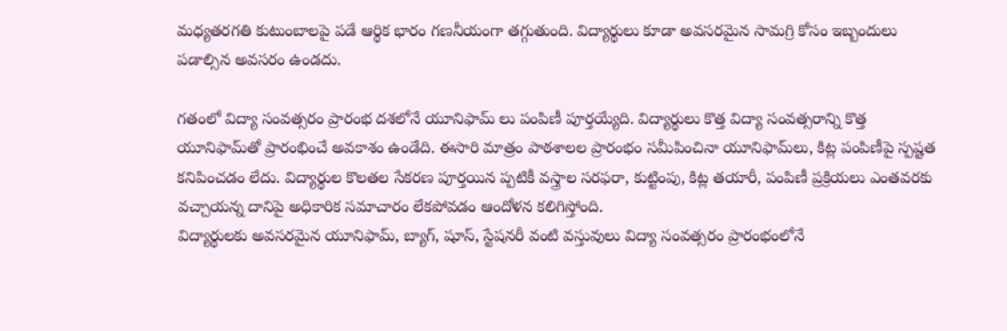మధ్యతరగతి కుటుంబాలపై పడే ఆర్థిక భారం గణనీయంగా తగ్గుతుంది. విద్యార్థులు కూడా అవసరమైన సామగ్రి కోసం ఇబ్బందులు పడాల్సిన అవసరం ఉండదు.

గతంలో విద్యా సంవత్సరం ప్రారంభ దశలోనే యూనిఫామ్ లు పంపిణీ పూర్తయ్యేది. విద్యార్థులు కొత్త విద్యా సంవత్సరాన్ని కొత్త యూనిఫామ్‌తో ప్రారంభించే అవకాశం ఉండేది. ఈసారి మాత్రం పాఠశాలల ప్రారంభం సమీపించినా యూనిఫామ్‌‌లు, కిట్ల పంపిణీపై స్పష్టత కనిపించడం లేదు. విద్యార్థుల కొలతల సేకరణ పూర్తయిన ప్పటికీ వస్త్రాల సరఫరా, కుట్టింపు, కిట్ల తయారీ, పంపిణీ ప్రక్రియలు ఎంతవరకు వచ్చాయన్న దానిపై అధికారిక సమాచారం లేకపోవడం ఆందోళన కలిగిస్తోంది.
విద్యార్థులకు అవసరమైన యూనిఫామ్, బ్యాగ్, షూస్, స్టేషనరీ వంటి వస్తువులు విద్యా సంవత్సరం ప్రారంభంలోనే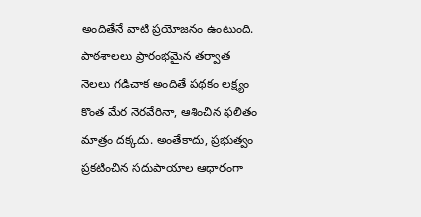అందితేనే వాటి ప్రయోజనం ఉంటుంది. పాఠశాలలు ప్రారంభమైన తర్వాత నెలలు గడిచాక అందితే పథకం లక్ష్యం కొంత మేర నెరవేరినా, ఆశించిన ఫలితం మాత్రం దక్కదు. అంతేకాదు, ప్రభుత్వం ప్రకటించిన సదుపాయాల ఆధారంగా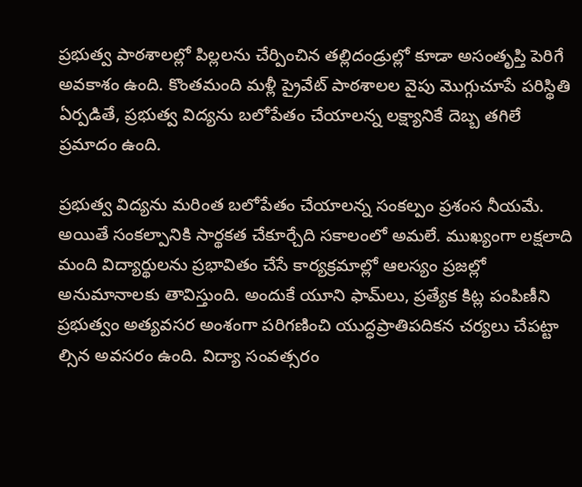ప్రభుత్వ పాఠశాలల్లో పిల్లలను చేర్పించిన తల్లిదండ్రుల్లో కూడా అసంతృప్తి పెరిగే అవకాశం ఉంది. కొంతమంది మళ్లీ ప్రైవేట్ పాఠశాలల వైపు మొగ్గుచూపే పరిస్థితి ఏర్పడితే, ప్రభుత్వ విద్యను బలోపేతం చేయాలన్న లక్ష్యానికే దెబ్బ తగిలే ప్రమాదం ఉంది.

ప్రభుత్వ విద్యను మరింత బలోపేతం చేయాలన్న సంకల్పం ప్రశంస నీయమే. అయితే సంకల్పానికి సార్థకత చేకూర్చేది సకాలంలో అమలే. ముఖ్యంగా లక్షలాది మంది విద్యార్థులను ప్రభావితం చేసే కార్యక్రమాల్లో ఆలస్యం ప్రజల్లో అనుమానాలకు తావిస్తుంది. అందుకే యూని ఫామ్‌‌లు, ప్రత్యేక కిట్ల పంపిణీని ప్రభుత్వం అత్యవసర అంశంగా పరిగణించి యుద్ధప్రాతిపదికన చర్యలు చేపట్టా ల్సిన అవసరం ఉంది. విద్యా సంవత్సరం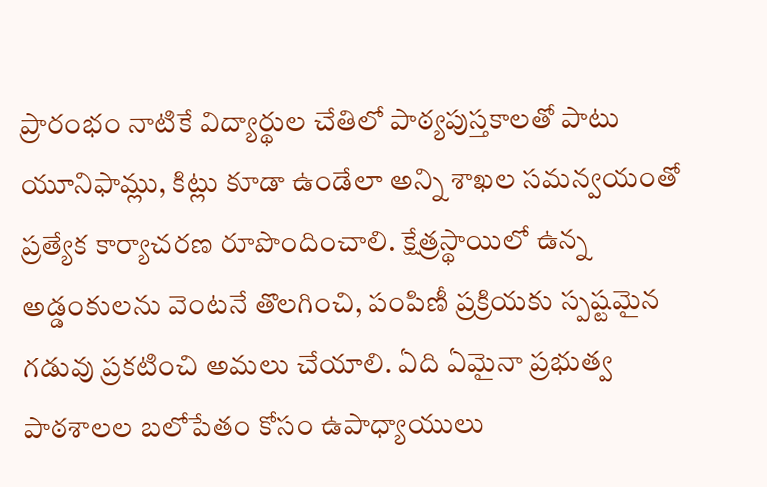ప్రారంభం నాటికే విద్యార్థుల చేతిలో పాఠ్యపుస్తకాలతో పాటు యూనిఫామ్లు, కిట్లు కూడా ఉండేలా అన్ని శాఖల సమన్వయంతో ప్రత్యేక కార్యాచరణ రూపొందించాలి. క్షేత్రస్థాయిలో ఉన్న అడ్డంకులను వెంటనే తొలగించి, పంపిణీ ప్రక్రియకు స్పష్టమైన గడువు ప్రకటించి అమలు చేయాలి. ఏది ఏమైనా ప్రభుత్వ పాఠశాలల బలోపేతం కోసం ఉపాధ్యాయులు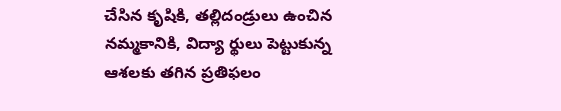చేసిన కృషికి, తల్లిదండ్రులు ఉంచిన నమ్మకానికి, విద్యా ర్థులు పెట్టుకున్న ఆశలకు తగిన ప్రతిఫలం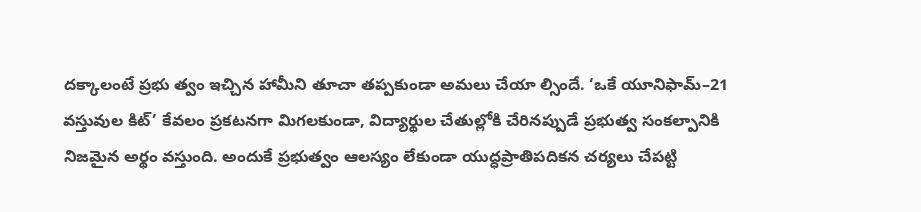దక్కాలంటే ప్రభు త్వం ఇచ్చిన హామీని తూచా తప్పకుండా అమలు చేయా ల్సిందే. ‘ఒకే యూనిఫామ్–21 వస్తువుల కిట్’ కేవలం ప్రకటనగా మిగలకుండా, విద్యార్థుల చేతుల్లోకి చేరినప్పుడే ప్రభుత్వ సంకల్పానికి నిజమైన అర్థం వస్తుంది. అందుకే ప్రభుత్వం ఆలస్యం లేకుండా యుద్ధప్రాతిపదికన చర్యలు చేపట్టి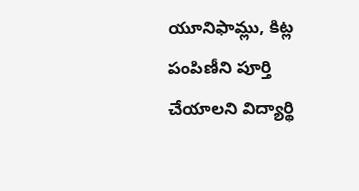యూనిఫామ్లు, కిట్ల పంపిణీని పూర్తి చేయాలని విద్యార్థి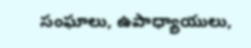సంఘాలు, ఉపాధ్యాయులు,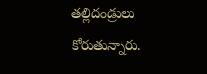తల్లిదండ్రులు కోరుతున్నారు.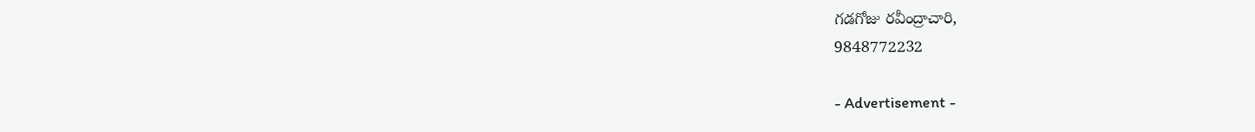గడగోజు రవీంద్రాచారి,
9848772232

- Advertisement -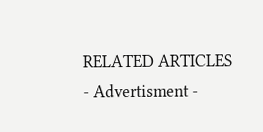RELATED ARTICLES
- Advertisment -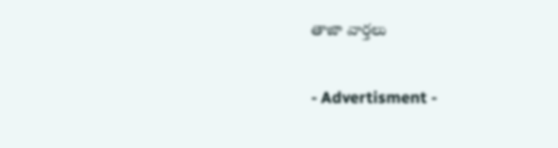తాజా వార్తలు

- Advertisment -